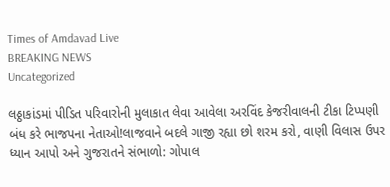Times of Amdavad Live
BREAKING NEWS
Uncategorized

લઠ્ઠાકાંડમાં પીડિત પરિવારોની મુલાકાત લેવા આવેલા અરવિંદ કેજરીવાલની ટીકા ટિપ્પણી બંધ કરે ભાજપના નેતાઓ!લાજવાને બદલે ગાજી રહ્યા છો શરમ કરો, વાણી વિલાસ ઉપર ધ્યાન આપો અને ગુજરાતને સંભાળો: ગોપાલ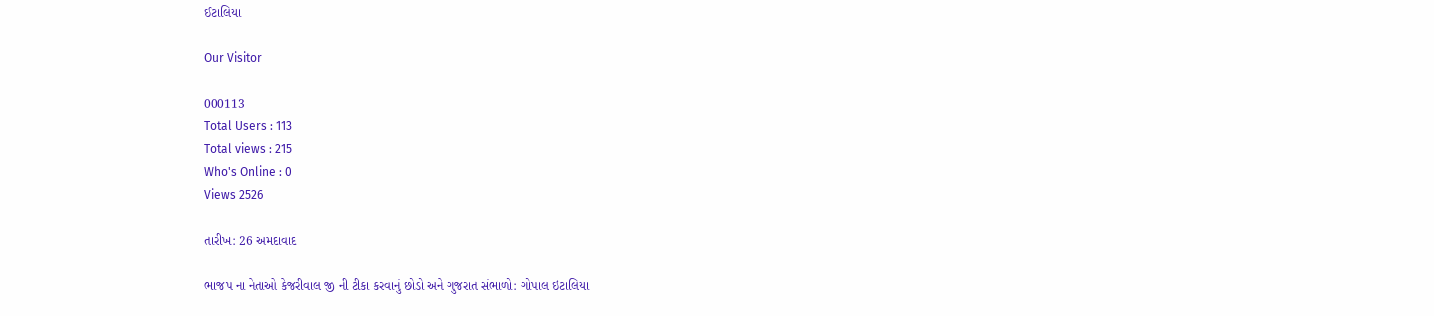ઈટાલિયા

Our Visitor

000113
Total Users : 113
Total views : 215
Who's Online : 0
Views 2526

તારીખ: 26 અમદાવાદ

ભાજપ ના નેતાઓ કેજરીવાલ જી ની ટીકા કરવાનું છોડો અને ગુજરાત સંભાળો: ગોપાલ ઇટાલિયા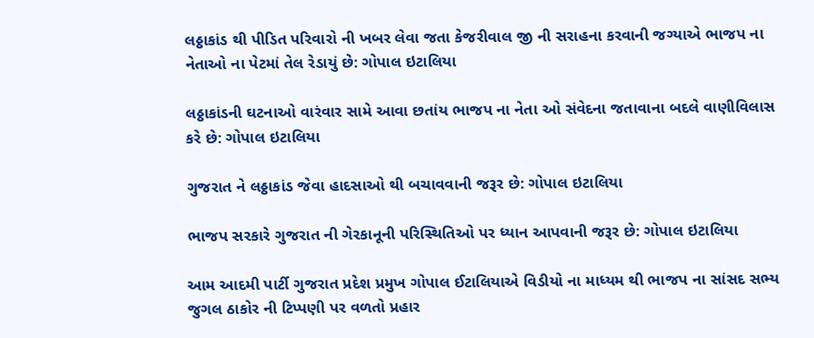લઠ્ઠાકાંડ થી પીડિત પરિવારો ની ખબર લેવા જતા કેજરીવાલ જી ની સરાહના કરવાની જગ્યાએ ભાજપ ના નેતાઓ ના પેટમાં તેલ રેડાયું છે: ગોપાલ ઇટાલિયા

લઠ્ઠાકાંડની ઘટનાઓ વારંવાર સામે આવા છતાંય ભાજપ ના નેતા ઓ સંવેદના જતાવાના બદલે વાણીવિલાસ કરે છે: ગોપાલ ઇટાલિયા

ગુજરાત ને લઠ્ઠાકાંડ જેવા હાદસાઓ થી બચાવવાની જરૂર છે: ગોપાલ ઇટાલિયા

ભાજપ સરકારે ગુજરાત ની ગેરકાનૂની પરિસ્થિતિઓ પર ધ્યાન આપવાની જરૂર છે: ગોપાલ ઇટાલિયા

આમ આદમી પાર્ટી ગુજરાત પ્રદેશ પ્રમુખ ગોપાલ ઈટાલિયાએ વિડીયો ના માધ્યમ થી ભાજપ ના સાંસદ સભ્ય જુગલ ઠાકોર ની ટિપ્પણી પર વળતો પ્રહાર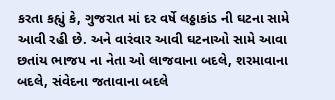કરતા કહ્યું કે, ગુજરાત માં દર વર્ષે લઠ્ઠાકાંડ ની ઘટના સામે આવી રહી છે. અને વારંવાર આવી ઘટનાઓ સામે આવા છતાંય ભાજપ ના નેતા ઓ લાજવાના બદલે, શરમાવાના બદલે, સંવેદના જતાવાના બદલે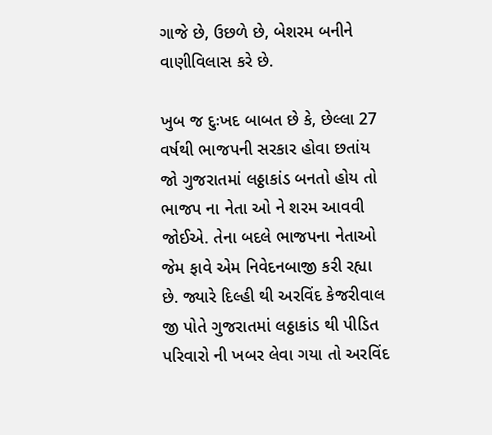ગાજે છે, ઉછળે છે, બેશરમ બનીને વાણીવિલાસ કરે છે.

ખુબ જ દુઃખદ બાબત છે કે, છેલ્લા 27 વર્ષથી ભાજપની સરકાર હોવા છતાંય જો ગુજરાતમાં લઠ્ઠાકાંડ બનતો હોય તો ભાજપ ના નેતા ઓ ને શરમ આવવી જોઈએ. તેના બદલે ભાજપના નેતાઓ જેમ ફાવે એમ નિવેદનબાજી કરી રહ્યા છે. જ્યારે દિલ્હી થી અરવિંદ કેજરીવાલ જી પોતે ગુજરાતમાં લઠ્ઠાકાંડ થી પીડિત પરિવારો ની ખબર લેવા ગયા તો અરવિંદ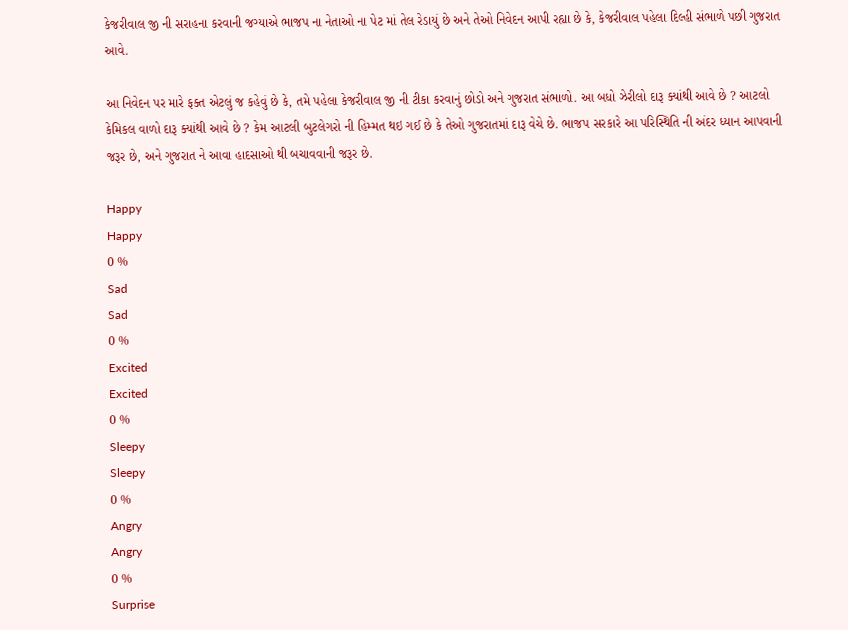કેજરીવાલ જી ની સરાહના કરવાની જગ્યાએ ભાજપ ના નેતાઓ ના પેટ માં તેલ રેડાયું છે અને તેઓ નિવેદન આપી રહ્યા છે કે, કેજરીવાલ પહેલા દિલ્હી સંભાળે પછી ગુજરાત આવે.

આ નિવેદન પર મારે ફક્ત એટલું જ કહેવું છે કે, તમે પહેલા કેજરીવાલ જી ની ટીકા કરવાનું છોડો અને ગુજરાત સંભાળો. આ બધો ઝેરીલો દારૂ ક્યાંથી આવે છે ? આટલો કેમિકલ વાળો દારૂ ક્યાંથી આવે છે ? કેમ આટલી બુટલેગરો ની હિમ્મત થઇ ગઈ છે કે તેઓ ગુજરાતમાં દારૂ વેચે છે. ભાજપ સરકારે આ પરિસ્થિતિ ની અંદર ધ્યાન આપવાની જરૂર છે, અને ગુજરાત ને આવા હાદસાઓ થી બચાવવાની જરૂર છે.

Happy
Happy
0 %
Sad
Sad
0 %
Excited
Excited
0 %
Sleepy
Sleepy
0 %
Angry
Angry
0 %
Surprise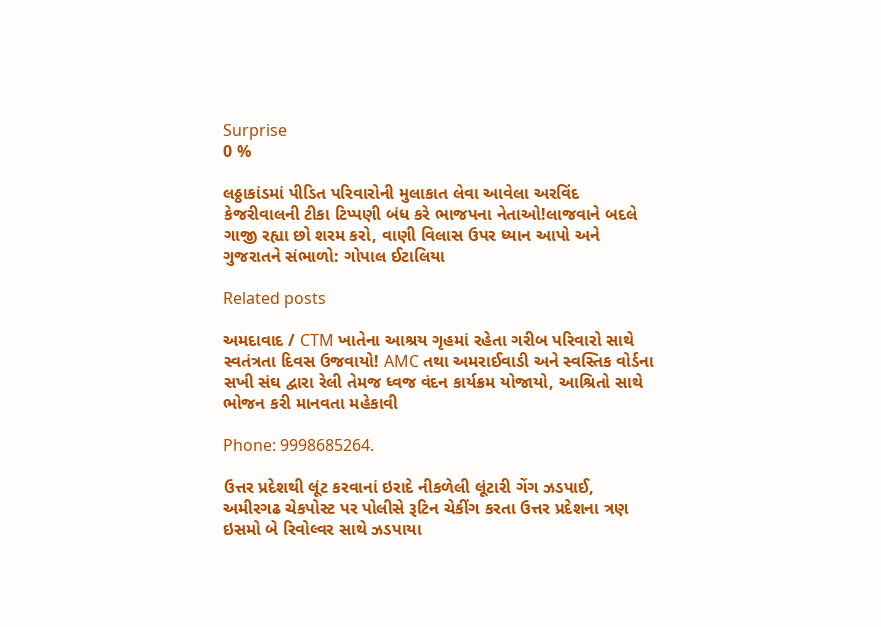Surprise
0 %

લઠ્ઠાકાંડમાં પીડિત પરિવારોની મુલાકાત લેવા આવેલા અરવિંદ કેજરીવાલની ટીકા ટિપ્પણી બંધ કરે ભાજપના નેતાઓ!લાજવાને બદલે ગાજી રહ્યા છો શરમ કરો, વાણી વિલાસ ઉપર ધ્યાન આપો અને ગુજરાતને સંભાળો: ગોપાલ ઈટાલિયા

Related posts

અમદાવાદ / CTM ખાતેના આશ્રય ગૃહમાં રહેતા ગરીબ પરિવારો સાથે સ્વતંત્રતા દિવસ ઉજવાયો! AMC તથા અમરાઈવાડી અને સ્વસ્તિક વોર્ડના સખી સંઘ દ્વારા રેલી તેમજ ધ્વજ વંદન કાર્યક્રમ યોજાયો, આશ્રિતો સાથે ભોજન કરી માનવતા મહેકાવી

Phone: 9998685264.

ઉત્તર પ્રદેશથી લૂંટ કરવાનાં ઇરાદે નીકળેલી લૂંટારી ગેંગ ઝડપાઈ, અમીરગઢ ચેકપોસ્ટ પર પોલીસે રૂટિન ચેકીંગ કરતા ઉત્તર પ્રદેશના ત્રણ ઇસમો બે રિવોલ્વર સાથે ઝડપાયા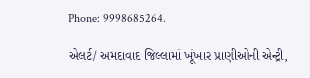Phone: 9998685264.

એલર્ટ/ અમદાવાદ જિલ્લામાં ખૂંખાર પ્રાણીઓની એન્ટ્રી,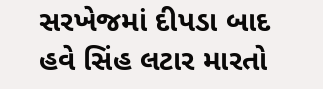સરખેજમાં દીપડા બાદ હવે સિંહ લટાર મારતો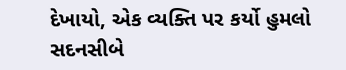દેખાયો, એક વ્યક્તિ પર કર્યો હુમલો સદનસીબે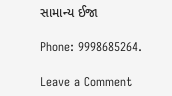સામાન્ય ઈજા

Phone: 9998685264.

Leave a Comment